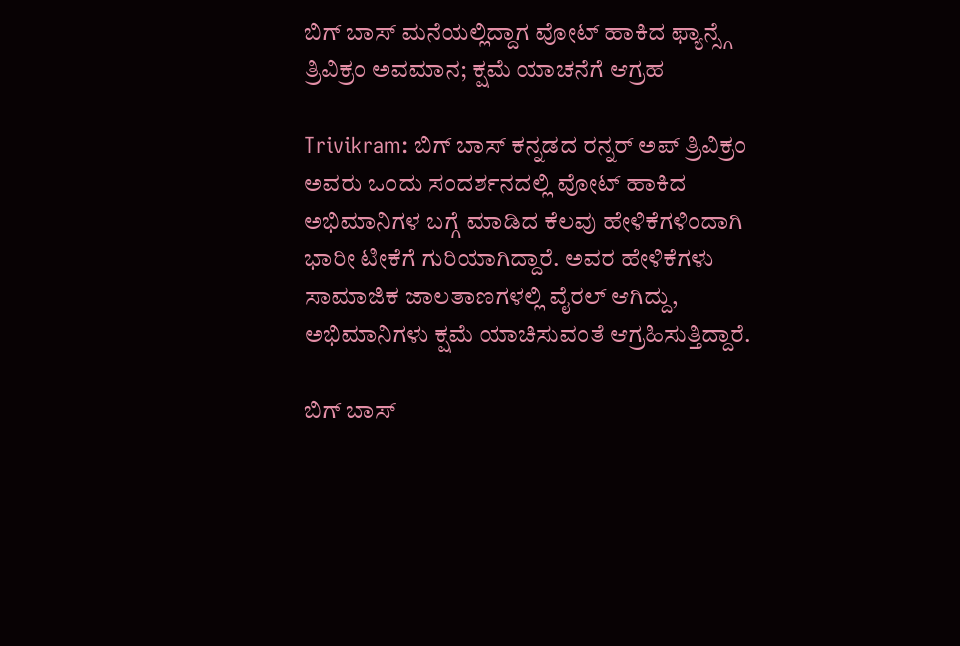ಬಿಗ್ ಬಾಸ್ ಮನೆಯಲ್ಲಿದ್ದಾಗ ವೋಟ್ ಹಾಕಿದ ಫ್ಯಾನ್ಸ್ಗೆ ತ್ರಿವಿಕ್ರಂ ಅವಮಾನ; ಕ್ಷಮೆ ಯಾಚನೆಗೆ ಆಗ್ರಹ

Trivikram: ಬಿಗ್ ಬಾಸ್ ಕನ್ನಡದ ರನ್ನರ್ ಅಪ್ ತ್ರಿವಿಕ್ರಂ ಅವರು ಒಂದು ಸಂದರ್ಶನದಲ್ಲಿ ವೋಟ್ ಹಾಕಿದ ಅಭಿಮಾನಿಗಳ ಬಗ್ಗೆ ಮಾಡಿದ ಕೆಲವು ಹೇಳಿಕೆಗಳಿಂದಾಗಿ ಭಾರೀ ಟೀಕೆಗೆ ಗುರಿಯಾಗಿದ್ದಾರೆ. ಅವರ ಹೇಳಿಕೆಗಳು ಸಾಮಾಜಿಕ ಜಾಲತಾಣಗಳಲ್ಲಿ ವೈರಲ್ ಆಗಿದ್ದು, ಅಭಿಮಾನಿಗಳು ಕ್ಷಮೆ ಯಾಚಿಸುವಂತೆ ಆಗ್ರಹಿಸುತ್ತಿದ್ದಾರೆ.

ಬಿಗ್ ಬಾಸ್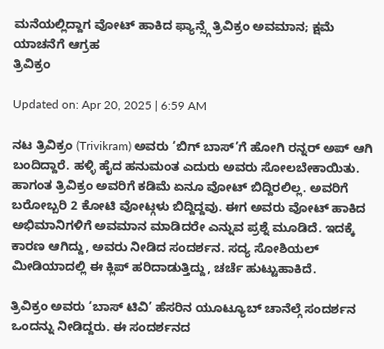ಮನೆಯಲ್ಲಿದ್ದಾಗ ವೋಟ್ ಹಾಕಿದ ಫ್ಯಾನ್ಸ್ಗೆ ತ್ರಿವಿಕ್ರಂ ಅವಮಾನ; ಕ್ಷಮೆ ಯಾಚನೆಗೆ ಆಗ್ರಹ
ತ್ರಿವಿಕ್ರಂ

Updated on: Apr 20, 2025 | 6:59 AM

ನಟ ತ್ರಿವಿಕ್ರಂ (Trivikram) ಅವರು ‘ಬಿಗ್ ಬಾಸ್’ಗೆ ಹೋಗಿ ರನ್ನರ್ ಅಪ್ ಆಗಿ ಬಂದಿದ್ದಾರೆ. ಹಳ್ಳಿ ಹೈದ ಹನುಮಂತ ಎದುರು ಅವರು ಸೋಲಬೇಕಾಯಿತು. ಹಾಗಂತ ತ್ರಿವಿಕ್ರಂ ಅವರಿಗೆ ಕಡಿಮೆ ಏನೂ ವೋಟ್ ಬಿದ್ದಿರಲಿಲ್ಲ. ಅವರಿಗೆ ಬರೋಬ್ಬರಿ 2 ಕೋಟಿ ವೋಟ್ಗಳು ಬಿದ್ದಿದ್ದವು. ಈಗ ಅವರು ವೋಟ್ ಹಾಕಿದ ಅಭಿಮಾನಿಗಳಿಗೆ ಅವಮಾನ ಮಾಡಿದರೇ ಎನ್ನುವ ಪ್ರಶ್ನೆ ಮೂಡಿದೆ. ಇದಕ್ಕೆ ಕಾರಣ ಆಗಿದ್ದು, ಅವರು ನೀಡಿದ ಸಂದರ್ಶನ. ಸದ್ಯ ಸೋಶಿಯಲ್ ಮೀಡಿಯಾದಲ್ಲಿ ಈ ಕ್ಲಿಪ್ ಹರಿದಾಡುತ್ತಿದ್ದು, ಚರ್ಚೆ ಹುಟ್ಟುಹಾಕಿದೆ.

ತ್ರಿವಿಕ್ರಂ ಅವರು ‘ಬಾಸ್ ಟಿವಿ’ ಹೆಸರಿನ ಯೂಟ್ಯೂಬ್ ಚಾನೆಲ್ಗೆ ಸಂದರ್ಶನ ಒಂದನ್ನು ನೀಡಿದ್ದರು. ಈ ಸಂದರ್ಶನದ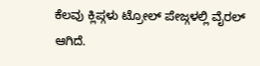ಕೆಲವು ಕ್ಲಿಪ್ಗಳು ಟ್ರೋಲ್ ಪೇಜ್ಗಳಲ್ಲಿ ವೈರಲ್ ಆಗಿದೆ.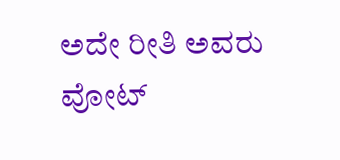ಅದೇ ರೀತಿ ಅವರು ವೋಟ್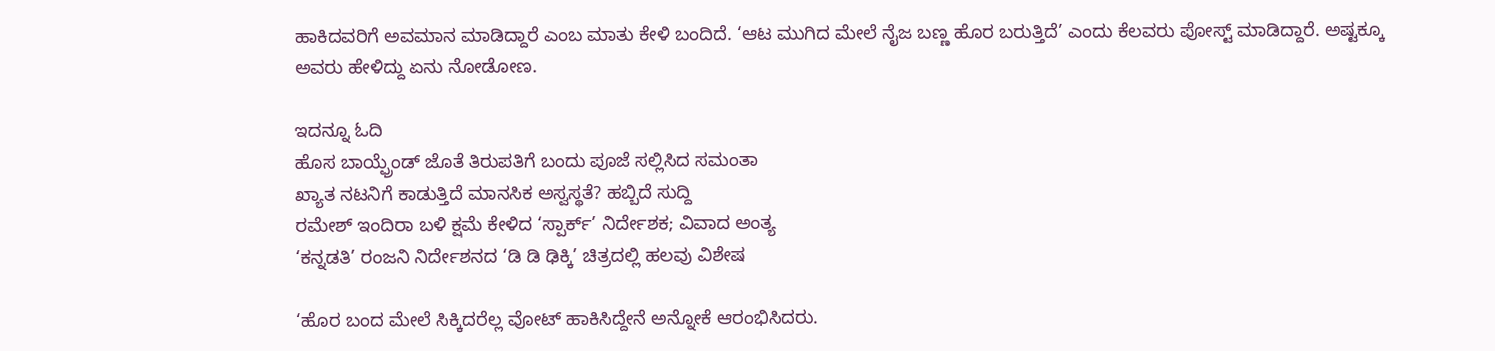ಹಾಕಿದವರಿಗೆ ಅವಮಾನ ಮಾಡಿದ್ದಾರೆ ಎಂಬ ಮಾತು ಕೇಳಿ ಬಂದಿದೆ. ‘ಆಟ ಮುಗಿದ ಮೇಲೆ ನೈಜ ಬಣ್ಣ ಹೊರ ಬರುತ್ತಿದೆ’ ಎಂದು ಕೆಲವರು ಪೋಸ್ಟ್ ಮಾಡಿದ್ದಾರೆ. ಅಷ್ಟಕ್ಕೂ ಅವರು ಹೇಳಿದ್ದು ಏನು ನೋಡೋಣ.

ಇದನ್ನೂ ಓದಿ
ಹೊಸ ಬಾಯ್ಫ್ರೆಂಡ್ ಜೊತೆ ತಿರುಪತಿಗೆ ಬಂದು ಪೂಜೆ ಸಲ್ಲಿಸಿದ ಸಮಂತಾ
ಖ್ಯಾತ ನಟನಿಗೆ ಕಾಡುತ್ತಿದೆ ಮಾನಸಿಕ ಅಸ್ವಸ್ಥತೆ? ಹಬ್ಬಿದೆ ಸುದ್ದಿ
ರಮೇಶ್‌ ಇಂದಿರಾ ಬಳಿ ಕ್ಷಮೆ ಕೇಳಿದ ‘ಸ್ಪಾರ್ಕ್‌’ ನಿರ್ದೇಶಕ; ವಿವಾದ ಅಂತ್ಯ
‘ಕನ್ನಡತಿ’ ರಂಜನಿ ನಿರ್ದೇಶನದ ‘ಡಿ ಡಿ ಢಿಕ್ಕಿ’ ಚಿತ್ರದಲ್ಲಿ ಹಲವು ವಿಶೇಷ

‘ಹೊರ ಬಂದ ಮೇಲೆ ಸಿಕ್ಕಿದರೆಲ್ಲ ವೋಟ್ ಹಾಕಿಸಿದ್ದೇನೆ ಅನ್ನೋಕೆ ಆರಂಭಿಸಿದರು.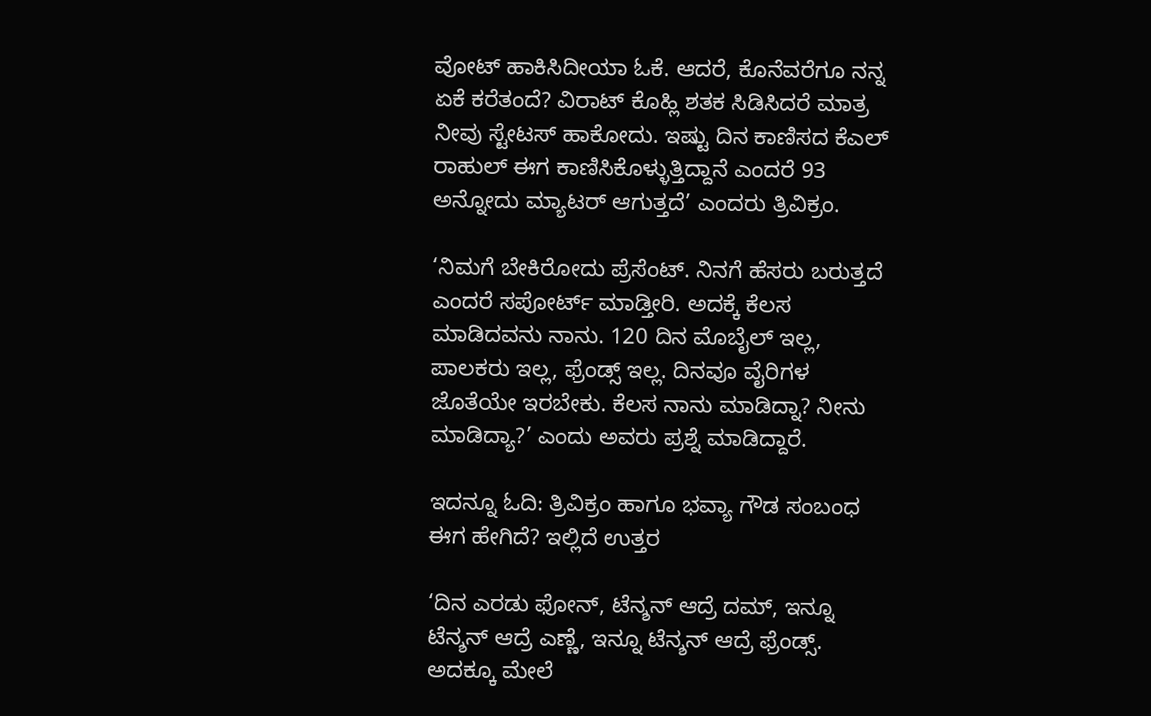ವೋಟ್ ಹಾಕಿಸಿದೀಯಾ ಓಕೆ. ಆದರೆ, ಕೊನೆವರೆಗೂ ನನ್ನ ಏಕೆ ಕರೆತಂದೆ? ವಿರಾಟ್ ಕೊಹ್ಲಿ ಶತಕ ಸಿಡಿಸಿದರೆ ಮಾತ್ರ ನೀವು ಸ್ಟೇಟಸ್ ಹಾಕೋದು. ಇಷ್ಟು ದಿನ ಕಾಣಿಸದ ಕೆಎಲ್ ರಾಹುಲ್ ಈಗ ಕಾಣಿಸಿಕೊಳ್ಳುತ್ತಿದ್ದಾನೆ ಎಂದರೆ 93 ಅನ್ನೋದು ಮ್ಯಾಟರ್ ಆಗುತ್ತದೆ’ ಎಂದರು ತ್ರಿವಿಕ್ರಂ.

‘ನಿಮಗೆ ಬೇಕಿರೋದು ಪ್ರೆಸೆಂಟ್. ನಿನಗೆ ಹೆಸರು ಬರುತ್ತದೆ ಎಂದರೆ ಸಪೋರ್ಟ್ ಮಾಡ್ತೀರಿ. ಅದಕ್ಕೆ ಕೆಲಸ ಮಾಡಿದವನು ನಾನು. 120 ದಿನ ಮೊಬೈಲ್ ಇಲ್ಲ, ಪಾಲಕರು ಇಲ್ಲ, ಫ್ರೆಂಡ್ಸ್ ಇಲ್ಲ. ದಿನವೂ ವೈರಿಗಳ ಜೊತೆಯೇ ಇರಬೇಕು. ಕೆಲಸ ನಾನು ಮಾಡಿದ್ನಾ? ನೀನು ಮಾಡಿದ್ಯಾ?’ ಎಂದು ಅವರು ಪ್ರಶ್ನೆ ಮಾಡಿದ್ದಾರೆ.

ಇದನ್ನೂ ಓದಿ: ತ್ರಿವಿಕ್ರಂ ಹಾಗೂ ಭವ್ಯಾ ಗೌಡ ಸಂಬಂಧ ಈಗ ಹೇಗಿದೆ? ಇಲ್ಲಿದೆ ಉತ್ತರ

‘ದಿನ ಎರಡು ಫೋನ್, ಟೆನ್ಶನ್ ಆದ್ರೆ ದಮ್, ಇನ್ನೂ ಟೆನ್ಶನ್ ಆದ್ರೆ ಎಣ್ಣೆ, ಇನ್ನೂ ಟೆನ್ಶನ್ ಆದ್ರೆ ಫ್ರೆಂಡ್ಸ್. ಅದಕ್ಕೂ ಮೇಲೆ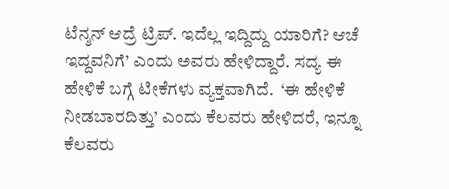ಟೆನ್ಶನ್ ಆದ್ರೆ ಟ್ರಿಪ್. ಇದೆಲ್ಲ ಇದ್ದಿದ್ದು ಯಾರಿಗೆ? ಆಚೆ ಇದ್ದವನಿಗೆ’ ಎಂದು ಅವರು ಹೇಳಿದ್ದಾರೆ. ಸದ್ಯ ಈ ಹೇಳಿಕೆ ಬಗ್ಗೆ ಟೀಕೆಗಳು ವ್ಯಕ್ತವಾಗಿದೆ.  ‘ಈ ಹೇಳಿಕೆ ನೀಡಬಾರದಿತ್ತು’ ಎಂದು ಕೆಲವರು ಹೇಳಿದರೆ, ಇನ್ನೂ ಕೆಲವರು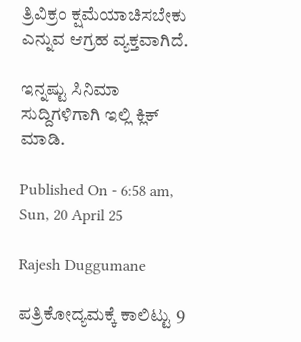ತ್ರಿವಿಕ್ರಂ ಕ್ಷಮೆಯಾಚಿಸಬೇಕು ಎನ್ನುವ ಆಗ್ರಹ ವ್ಯಕ್ತವಾಗಿದೆ.

ಇನ್ನಷ್ಟು ಸಿನಿಮಾ ಸುದ್ದಿಗಳಿಗಾಗಿ ಇಲ್ಲಿ ಕ್ಲಿಕ್ ಮಾಡಿ.

Published On - 6:58 am, Sun, 20 April 25

Rajesh Duggumane

ಪತ್ರಿಕೋದ್ಯಮಕ್ಕೆ ಕಾಲಿಟ್ಟು 9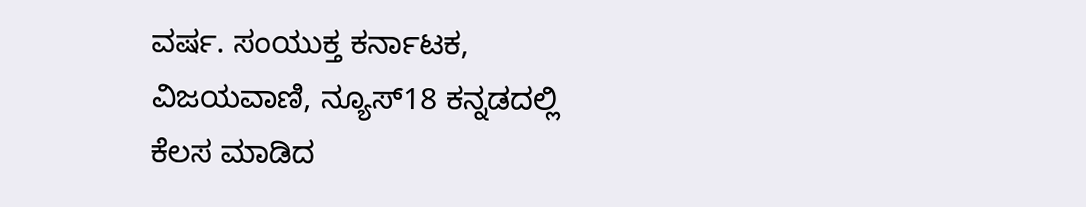ವರ್ಷ. ಸಂಯುಕ್ತ ಕರ್ನಾಟಕ, ವಿಜಯವಾಣಿ, ನ್ಯೂಸ್18 ಕನ್ನಡದಲ್ಲಿ ಕೆಲಸ ಮಾಡಿದ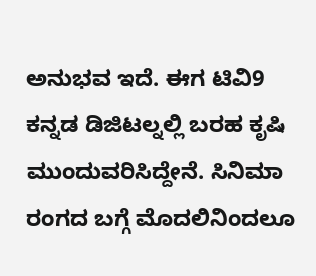ಅನುಭವ ಇದೆ. ಈಗ ಟಿವಿ9 ಕನ್ನಡ ಡಿಜಿಟಲ್ನಲ್ಲಿ ಬರಹ ಕೃಷಿ ಮುಂದುವರಿಸಿದ್ದೇನೆ. ಸಿನಿಮಾ ರಂಗದ ಬಗ್ಗೆ ಮೊದಲಿನಿಂದಲೂ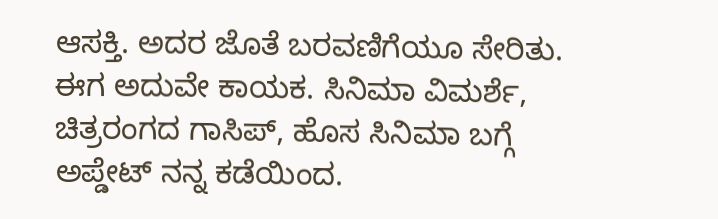ಆಸಕ್ತಿ. ಅದರ ಜೊತೆ ಬರವಣಿಗೆಯೂ ಸೇರಿತು. ಈಗ ಅದುವೇ ಕಾಯಕ. ಸಿನಿಮಾ ವಿಮರ್ಶೆ, ಚಿತ್ರರಂಗದ ಗಾಸಿಪ್, ಹೊಸ ಸಿನಿಮಾ ಬಗ್ಗೆ ಅಪ್ಡೇಟ್ ನನ್ನ ಕಡೆಯಿಂದ.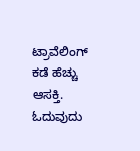ಟ್ರಾವೆಲಿಂಗ್ ಕಡೆ ಹೆಚ್ಚು ಆಸಕ್ತಿ. ಓದುವುದು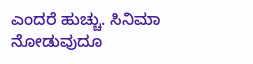ಎಂದರೆ ಹುಚ್ಚು. ಸಿನಿಮಾ ನೋಡುವುದೂ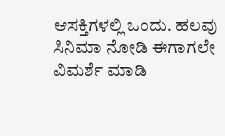ಆಸಕ್ತಿಗಳಲ್ಲಿ ಒಂದು. ಹಲವು ಸಿನಿಮಾ ನೋಡಿ ಈಗಾಗಲೇ ವಿಮರ್ಶೆ ಮಾಡಿ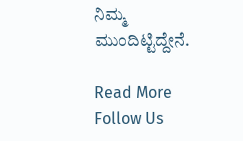ನಿಮ್ಮ ಮುಂದಿಟ್ಟಿದ್ದೇನೆ.

Read More
Follow Us